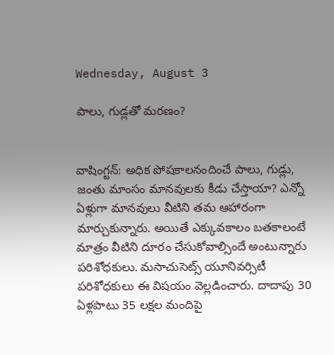Wednesday, August 3

పాలు, గుడ్లతో మరణం?


వాషింగ్టన్‌: అధిక పోషకాలనందించే పాలు, గుడ్లు, జంతు మాంసం మానవులకు కీడు చేస్తాయా? ఎన్నో ఏళ్లుగా మానవులు వీటిని తమ ఆహారంగా మార్చుకున్నారు. అయితే ఎక్కువకాలం బతకాలంటే మాత్రం వీటిని దూరం చేసుకోవాల్సిందే అంటున్నారు పరిశోధకులు. మసాచుసెట్స్‌ యూనివర్సిటీ పరిశోధకులు ఈ విషయం వెల్లడించారు. దాదాపు 30 ఏళ్లపాటు 35 లక్షల మందిపై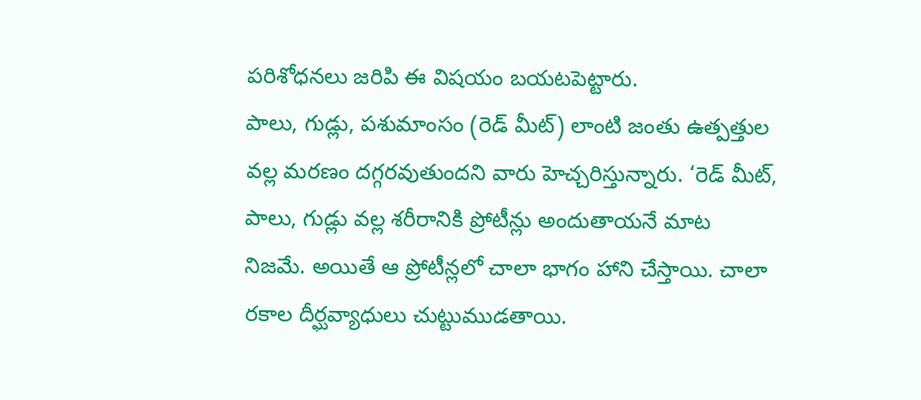పరిశోధనలు జరిపి ఈ విషయం బయటపెట్టారు.
పాలు, గుడ్లు, పశుమాంసం (రెడ్‌ మీట్‌) లాంటి జంతు ఉత్పత్తుల వల్ల మరణం దగ్గరవుతుందని వారు హెచ్చరిస్తున్నారు. ‘రెడ్‌ మీట్‌, పాలు, గుడ్లు వల్ల శరీరానికి ప్రోటీన్లు అందుతాయనే మాట నిజమే. అయితే ఆ ప్రోటీన్లలో చాలా భాగం హాని చేస్తాయి. చాలా రకాల దీర్ఘవ్యాధులు చుట్టుముడతాయి.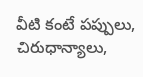వీటి కంటే పప్పులు, చిరుధాన్యాలు,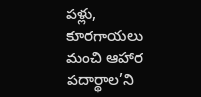పళ్లు, కూరగాయలు మంచి ఆహార పదార్థాల’ని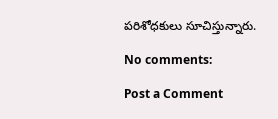పరిశోధకులు సూచిస్తున్నారు.

No comments:

Post a Comment